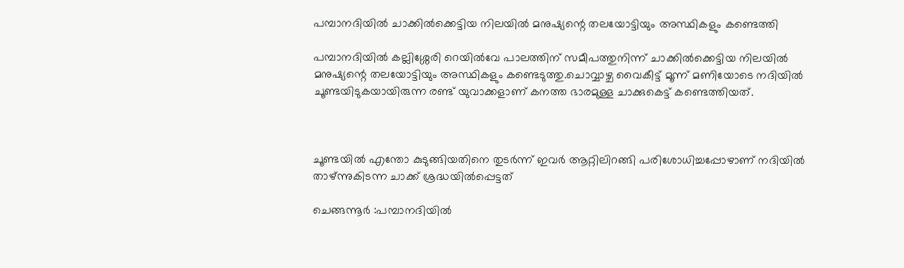പമ്പാനദിയില്‍ ചാക്കില്‍ക്കെട്ടിയ നിലയില്‍ മനുഷ്യന്റെ തലയോട്ടിയും അസ്ഥികളും കണ്ടെത്തി

പമ്പാനദിയില്‍ കല്ലിശ്ശേരി റെയില്‍വേ പാലത്തിന് സമീപത്തുനിന്ന് ചാക്കില്‍ക്കെട്ടിയ നിലയില്‍ മനുഷ്യന്റെ തലയോട്ടിയും അസ്ഥികളും കണ്ടെടുത്തു.ചൊവ്വാഴ്ച വൈകീട്ട് മൂന്ന് മണിയോടെ നദിയില്‍ ചൂണ്ടയിടുകയായിരുന്ന രണ്ട് യുവാക്കളാണ് കനത്ത ഭാരമുള്ള ചാക്കുകെട്ട് കണ്ടെത്തിയത്.



ചൂണ്ടയില്‍ എന്തോ കുടുങ്ങിയതിനെ തുടർന്ന് ഇവർ ആറ്റിലിറങ്ങി പരിശോധിച്ചപ്പോഴാണ് നദിയില്‍ താഴ്ന്നുകിടന്ന ചാക്ക് ശ്രദ്ധയില്‍പ്പെട്ടത്

ചെങ്ങന്നൂർ :പമ്പാനദിയില്‍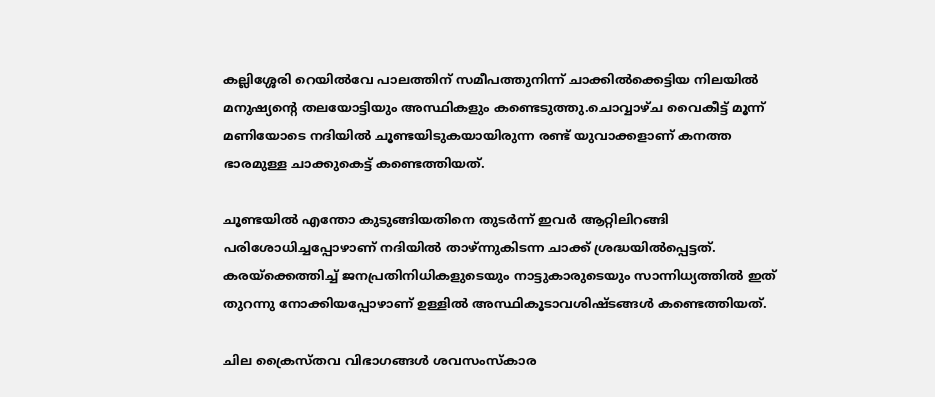കല്ലിശ്ശേരി റെയില്‍വേ പാലത്തിന് സമീപത്തുനിന്ന് ചാക്കില്‍ക്കെട്ടിയ നിലയില്‍ മനുഷ്യന്റെ തലയോട്ടിയും അസ്ഥികളും കണ്ടെടുത്തു.ചൊവ്വാഴ്ച വൈകീട്ട് മൂന്ന് മണിയോടെ നദിയില്‍ ചൂണ്ടയിടുകയായിരുന്ന രണ്ട് യുവാക്കളാണ് കനത്ത ഭാരമുള്ള ചാക്കുകെട്ട് കണ്ടെത്തിയത്.

ചൂണ്ടയില്‍ എന്തോ കുടുങ്ങിയതിനെ തുടർന്ന് ഇവർ ആറ്റിലിറങ്ങി പരിശോധിച്ചപ്പോഴാണ് നദിയില്‍ താഴ്ന്നുകിടന്ന ചാക്ക് ശ്രദ്ധയില്‍പ്പെട്ടത്. കരയ്‌ക്കെത്തിച്ച്‌ ജനപ്രതിനിധികളുടെയും നാട്ടുകാരുടെയും സാന്നിധ്യത്തില്‍ ഇത് തുറന്നു നോക്കിയപ്പോഴാണ് ഉള്ളില്‍ അസ്ഥികൂടാവശിഷ്ടങ്ങള്‍ കണ്ടെത്തിയത്.

ചില ക്രൈസ്തവ വിഭാഗങ്ങള്‍ ശവസംസ്കാര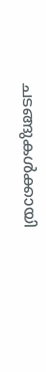ചടങ്ങുകള്‍ക്കായി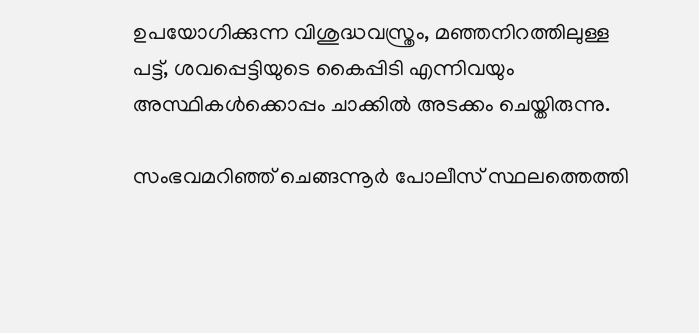ഉപയോഗിക്കുന്ന വിശുദ്ധവസ്ത്രം, മഞ്ഞനിറത്തിലുള്ള പട്ട്, ശവപ്പെട്ടിയുടെ കൈപ്പിടി എന്നിവയും അസ്ഥികള്‍ക്കൊപ്പം ചാക്കില്‍ അടക്കം ചെയ്തിരുന്നു.

സംഭവമറിഞ്ഞ് ചെങ്ങന്നൂർ പോലീസ് സ്ഥലത്തെത്തി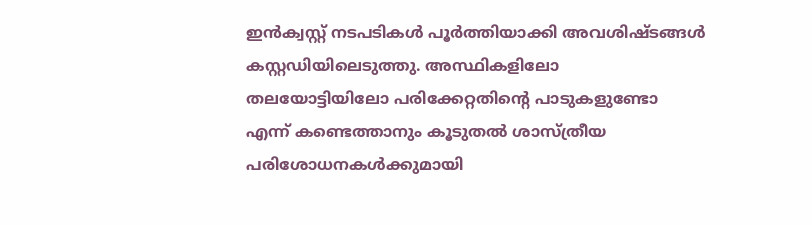ഇൻക്വസ്റ്റ് നടപടികള്‍ പൂർത്തിയാക്കി അവശിഷ്ടങ്ങള്‍ കസ്റ്റഡിയിലെടുത്തു. അസ്ഥികളിലോ തലയോട്ടിയിലോ പരിക്കേറ്റതിന്റെ പാടുകളുണ്ടോ എന്ന് കണ്ടെത്താനും കൂടുതല്‍ ശാസ്ത്രീയ പരിശോധനകള്‍ക്കുമായി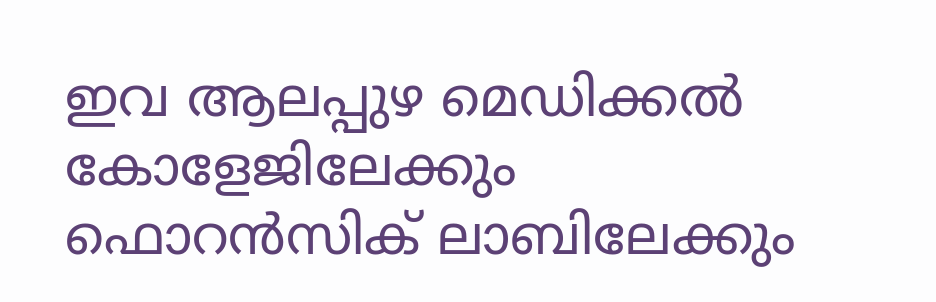ഇവ ആലപ്പുഴ മെഡിക്കല്‍ കോളേജിലേക്കും ഫൊറൻസിക് ലാബിലേക്കും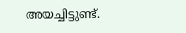അയച്ചിട്ടുണ്ട്.